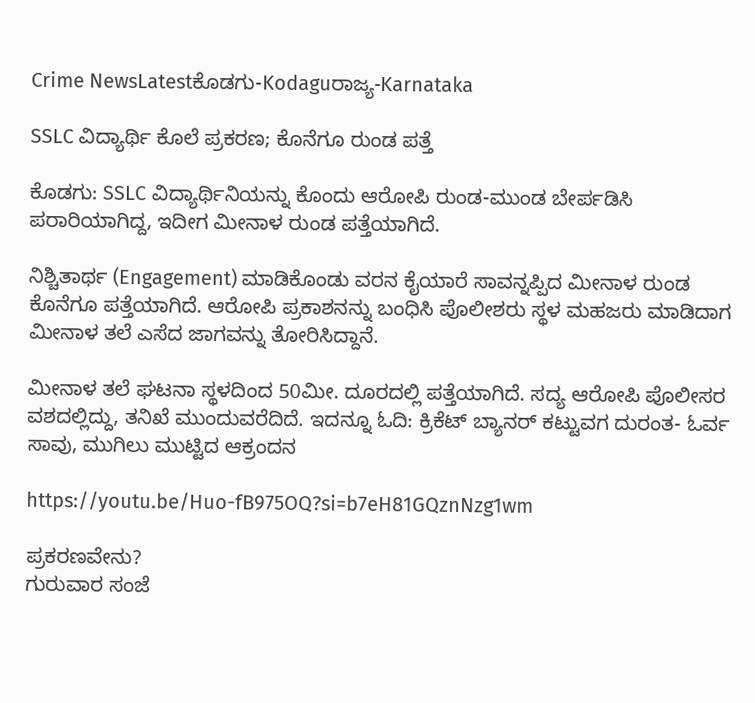Crime NewsLatestಕೊಡಗು-Kodaguರಾಜ್ಯ-Karnataka

SSLC ವಿದ್ಯಾರ್ಥಿ ಕೊಲೆ ಪ್ರಕರಣ; ಕೊನೆಗೂ ರುಂಡ ಪತ್ತೆ

ಕೊಡಗು: SSLC ವಿದ್ಯಾರ್ಥಿನಿಯನ್ನು ಕೊಂದು ಆರೋಪಿ ರುಂಡ-ಮುಂಡ ಬೇರ್ಪಡಿಸಿ ಪರಾರಿಯಾಗಿದ್ದ, ಇದೀಗ ಮೀನಾಳ ರುಂಡ ಪತ್ತೆಯಾಗಿದೆ.

ನಿಶ್ಚಿತಾರ್ಥ (Engagement) ಮಾಡಿಕೊಂಡು ವರನ ಕೈಯಾರೆ ಸಾವನ್ನಪ್ಪಿದ ಮೀನಾಳ ರುಂಡ ಕೊನೆಗೂ ಪತ್ತೆಯಾಗಿದೆ. ಆರೋಪಿ ಪ್ರಕಾಶನನ್ನು ಬಂಧಿಸಿ ಪೊಲೀಶರು ಸ್ಥಳ ಮಹಜರು ಮಾಡಿದಾಗ ಮೀನಾಳ ತಲೆ ಎಸೆದ ಜಾಗವನ್ನು ತೋರಿಸಿದ್ದಾನೆ.

ಮೀನಾಳ ತಲೆ ಘಟನಾ ಸ್ಥಳದಿಂದ 50ಮೀ. ದೂರದಲ್ಲಿ ಪತ್ತೆಯಾಗಿದೆ. ಸದ್ಯ ಆರೋಪಿ ಪೊಲೀಸರ ವಶದಲ್ಲಿದ್ದು, ತನಿಖೆ ಮುಂದುವರೆದಿದೆ. ಇದನ್ನೂ ಓದಿ: ಕ್ರಿಕೆಟ್ ಬ್ಯಾನರ್ ಕಟ್ಟುವಗ ದುರಂತ- ಓರ್ವ ಸಾವು, ಮುಗಿಲು ಮುಟ್ಟಿದ ಆಕ್ರಂದನ

https://youtu.be/Huo-fB975OQ?si=b7eH81GQznNzg1wm

ಪ್ರಕರಣವೇನು?
ಗುರುವಾರ ಸಂಜೆ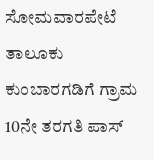ಸೋಮವಾರಪೇಟೆ ತಾಲೂಕು ಕುಂಬಾರಗಡಿಗೆ ಗ್ರಾಮ 10ನೇ ತರಗತಿ ಪಾಸ್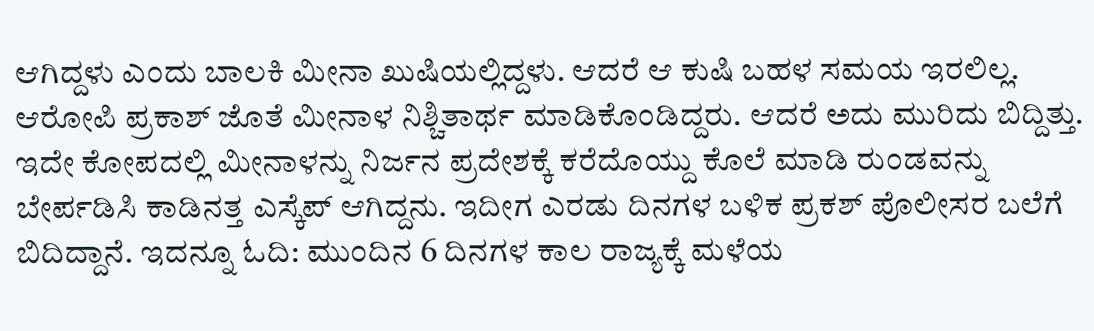ಆಗಿದ್ದಳು ಎಂದು ಬಾಲಕಿ ಮೀನಾ ಖುಷಿಯಲ್ಲಿದ್ದಳು. ಆದರೆ ಆ ಕುಷಿ ಬಹಳ ಸಮಯ ಇರಲಿಲ್ಲ. ಆರೋಪಿ ಪ್ರಕಾಶ್ ಜೊತೆ ಮೀನಾಳ ನಿಶ್ಚಿತಾರ್ಥ ಮಾಡಿಕೊಂಡಿದ್ದರು. ಆದರೆ ಅದು ಮುರಿದು ಬಿದ್ದಿತ್ತು. ಇದೇ ಕೋಪದಲ್ಲಿ ಮೀನಾಳನ್ನು ನಿರ್ಜನ ಪ್ರದೇಶಕ್ಕೆ ಕರೆದೊಯ್ದು ಕೊಲೆ ಮಾಡಿ ರುಂಡವನ್ನು ಬೇರ್ಪಡಿಸಿ ಕಾಡಿನತ್ತ ಎಸ್ಕೆಪ್ ಆಗಿದ್ದನು. ಇದೀಗ ಎರಡು ದಿನಗಳ ಬಳಿಕ ಪ್ರಕಶ್ ಪೊಲೀಸರ ಬಲೆಗೆ ಬಿದಿದ್ದಾನೆ. ಇದನ್ನೂ ಓದಿ: ಮುಂದಿನ 6 ದಿನಗಳ ಕಾಲ ರಾಜ್ಯಕ್ಕೆ ಮಳೆಯ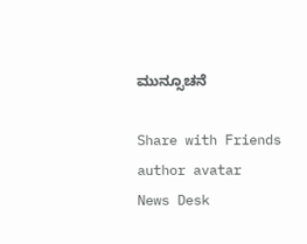ಮುನ್ಸೂಚನೆ

Share with Friends
author avatar
News Desk